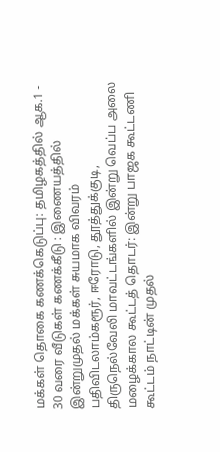மக்கள் தொகை கணக்கெடுப்பு: தமிழகத்தில் ஆக.1 - 30 வரை வீடுகள் கணக்கீடு : இணையத்தில் இன்றுமுதல் மக்கள் சுயமாக விவரம் பதிவிடலாம்கரூர், ஈரோடு, தூத்துக்குடி, திருநெல்வேலி மாவட்டங்களில் இன்று வெப்ப அலை மழைக்கால கூட்டத் தொடர்: இன்று பாஜக கூட்டணி கூட்டம் நாட்டின் முதல்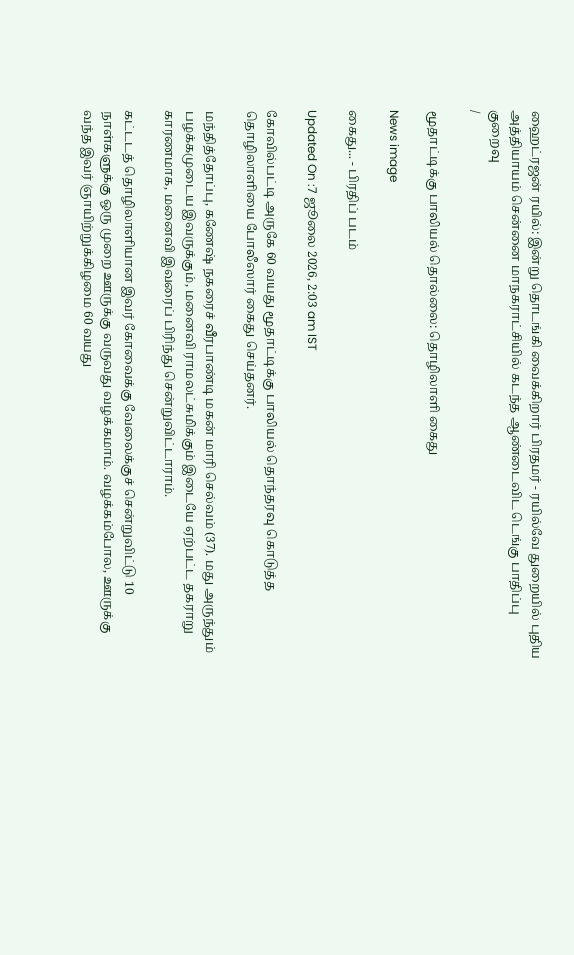ஹைட்ரஜன் ரயில்: இன்று தொடங்கி வைக்கிறார் பிரதமர் - ரயில்வே துறையில் புதிய அத்தியாயம் சென்னை மாநகராட்சியில் கடந்த ஆண்டைவிட டெங்கு பாதிப்பு குறைவு
/

மூதாட்டிக்கு பாலியல் தொல்லை: தொழிலாளி கைது

News image

கைது... - பிரதிப் படம்

Updated On :7 ஜூலை 2026, 2:03 am IST

கோவில்பட்டி அருகே 60 வயது மூதாட்டிக்கு பாலியல் தொந்தரவு கொடுத்த தொழிலாளியை போலீஸார் கைது செய்தனர்.

மந்தித்தோப்பு, கணேஷ் நகரைச் வீரபாண்டி மகன் மாரி செல்வம் (37). மது அருந்தும் பழக்கமுடைய இவருக்கும், மனைவி ராமலட்சுமிக்கும் இடையே ஏற்பட்ட தகராறு காரணமாக, மனைவி இவரைப் பிரிந்து சென்றுவிட்டாராம்.

கட்டடத் தொழிலாளியான இவர் கோவைக்கு வேலைக்குச் சென்றுவிட்டு 10 நாள்களுக்கு ஒரு முறை ஊருக்கு வருவது வழக்கமாம். வழக்கம்போல, ஊருக்கு வந்த இவர் ஞாயிற்றுக்கிழமை 60 வயது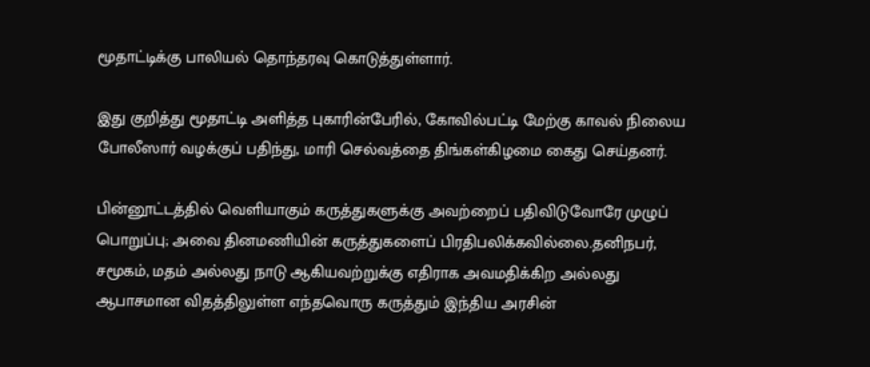மூதாட்டிக்கு பாலியல் தொந்தரவு கொடுத்துள்ளார்.

இது குறித்து மூதாட்டி அளித்த புகாரின்பேரில், கோவில்பட்டி மேற்கு காவல் நிலைய போலீஸார் வழக்குப் பதிந்து, மாரி செல்வத்தை திங்கள்கிழமை கைது செய்தனர்.

பின்னூட்டத்தில் வெளியாகும் கருத்துகளுக்கு அவற்றைப் பதிவிடுவோரே முழுப் பொறுப்பு; அவை தினமணியின் கருத்துகளைப் பிரதிபலிக்கவில்லை.தனிநபர், சமூகம், மதம் அல்லது நாடு ஆகியவற்றுக்கு எதிராக அவமதிக்கிற அல்லது ஆபாசமான விதத்திலுள்ள எந்தவொரு கருத்தும் இந்திய அரசின்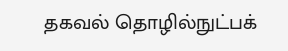தகவல் தொழில்நுட்பக்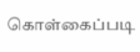கொள்கைப்படி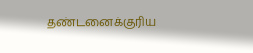தண்டனைக்குரிய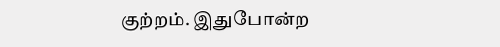குற்றம். இதுபோன்ற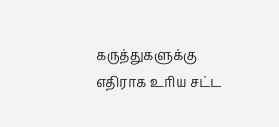கருத்துகளுக்கு எதிராக உரிய சட்ட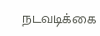நடவடிக்கை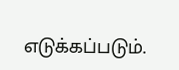எடுக்கப்படும்.